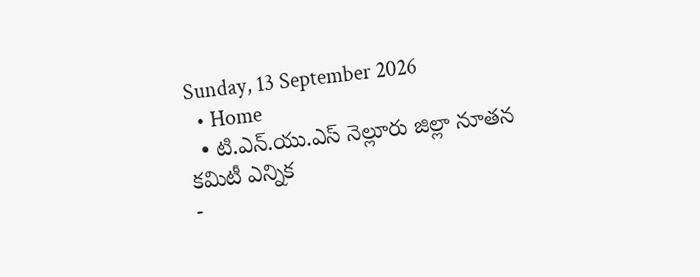Sunday, 13 September 2026
  • Home
  • టి.ఎన్.యు.ఎస్ నెల్లూరు జిల్లా నూతన కమిటీ ఎన్నిక
-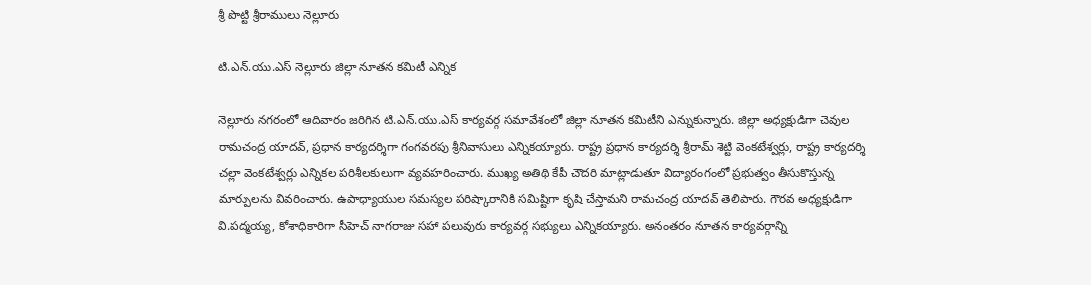శ్రీ పొట్టి శ్రీరాములు నెల్లూరు

టి.ఎన్.యు.ఎస్ నెల్లూరు జిల్లా నూతన కమిటీ ఎన్నిక

నెల్లూరు నగరంలో ఆదివారం జరిగిన టి.ఎన్.యు.ఎస్ కార్యవర్గ సమావేశంలో జిల్లా నూతన కమిటీని ఎన్నుకున్నారు. జిల్లా అధ్యక్షుడిగా చెవుల రామచంద్ర యాదవ్, ప్రధాన కార్యదర్శిగా గంగవరపు శ్రీనివాసులు ఎన్నికయ్యారు. రాష్ట్ర ప్రధాన కార్యదర్శి శ్రీరామ్ శెట్టి వెంకటేశ్వర్లు, రాష్ట్ర కార్యదర్శి చల్లా వెంకటేశ్వర్లు ఎన్నికల పరిశీలకులుగా వ్యవహరించారు. ముఖ్య అతిథి కేపీ చౌదరి మాట్లాడుతూ విద్యారంగంలో ప్రభుత్వం తీసుకొస్తున్న మార్పులను వివరించారు. ఉపాధ్యాయుల సమస్యల పరిష్కారానికి సమిష్టిగా కృషి చేస్తామని రామచంద్ర యాదవ్ తెలిపారు. గౌరవ అధ్యక్షుడిగా వి.పద్మయ్య, కోశాధికారిగా సీహెచ్ నాగరాజు సహా పలువురు కార్యవర్గ సభ్యులు ఎన్నికయ్యారు. అనంతరం నూతన కార్యవర్గాన్ని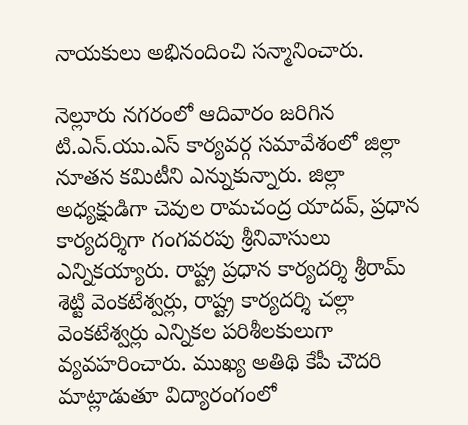నాయకులు అభినందించి సన్మానించారు.

నెల్లూరు నగరంలో ఆదివారం జరిగిన టి.ఎన్.యు.ఎస్ కార్యవర్గ సమావేశంలో జిల్లా నూతన కమిటీని ఎన్నుకున్నారు. జిల్లా అధ్యక్షుడిగా చెవుల రామచంద్ర యాదవ్, ప్రధాన కార్యదర్శిగా గంగవరపు శ్రీనివాసులు ఎన్నికయ్యారు. రాష్ట్ర ప్రధాన కార్యదర్శి శ్రీరామ్ శెట్టి వెంకటేశ్వర్లు, రాష్ట్ర కార్యదర్శి చల్లా వెంకటేశ్వర్లు ఎన్నికల పరిశీలకులుగా వ్యవహరించారు. ముఖ్య అతిథి కేపీ చౌదరి మాట్లాడుతూ విద్యారంగంలో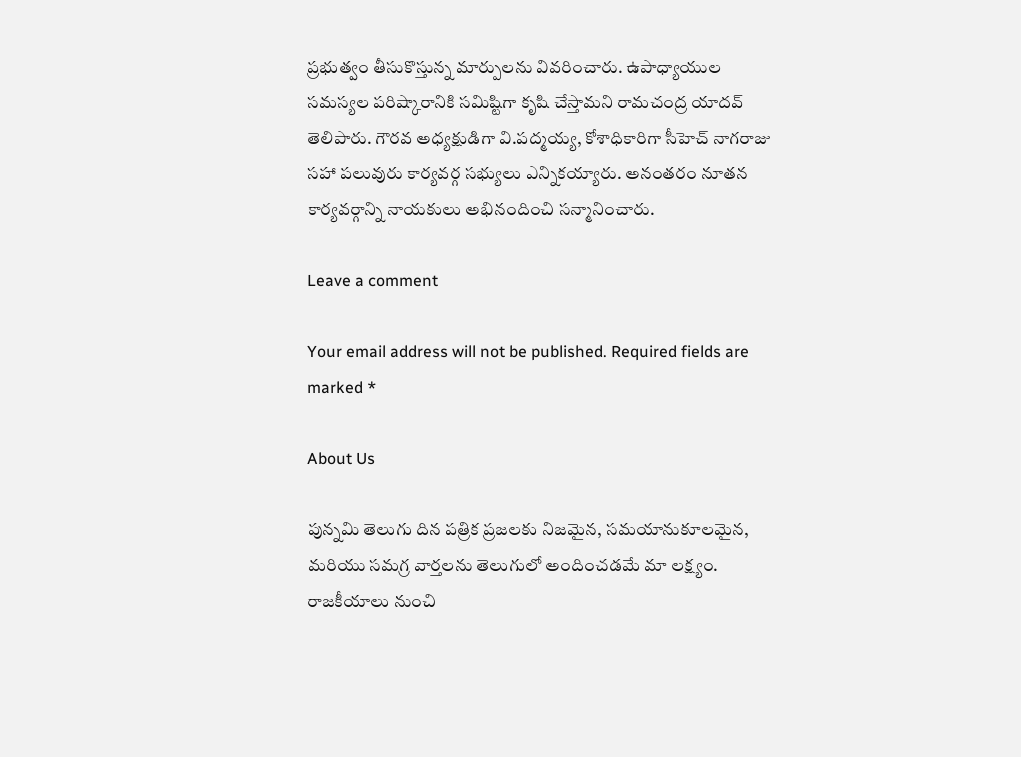ప్రభుత్వం తీసుకొస్తున్న మార్పులను వివరించారు. ఉపాధ్యాయుల సమస్యల పరిష్కారానికి సమిష్టిగా కృషి చేస్తామని రామచంద్ర యాదవ్ తెలిపారు. గౌరవ అధ్యక్షుడిగా వి.పద్మయ్య, కోశాధికారిగా సీహెచ్ నాగరాజు సహా పలువురు కార్యవర్గ సభ్యులు ఎన్నికయ్యారు. అనంతరం నూతన కార్యవర్గాన్ని నాయకులు అభినందించి సన్మానించారు.

Leave a comment

Your email address will not be published. Required fields are marked *

About Us

పున్నమి తెలుగు దిన పత్రిక ప్రజలకు నిజమైన, సమయానుకూలమైన, మరియు సమగ్ర వార్తలను తెలుగులో అందించడమే మా లక్ష్యం.
రాజకీయాలు నుంచి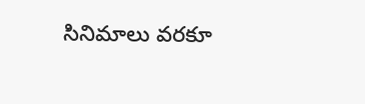సినిమాలు వరకూ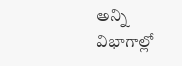అన్ని విభాగాల్లో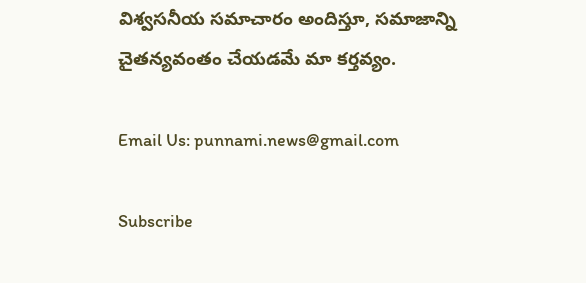విశ్వసనీయ సమాచారం అందిస్తూ, సమాజాన్ని చైతన్యవంతం చేయడమే మా కర్తవ్యం.

Email Us: punnami.news@gmail.com

Subscribe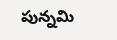పున్నమి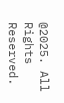@2025. All Rights Reserved.